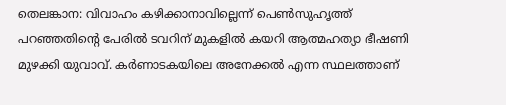തെലങ്കാന: വിവാഹം കഴിക്കാനാവില്ലെന്ന് പെൺസുഹൃത്ത് പറഞ്ഞതിന്റെ പേരിൽ ടവറിന് മുകളിൽ കയറി ആത്മഹത്യാ ഭീഷണി മുഴക്കി യുവാവ്. കർണാടകയിലെ അനേക്കൽ എന്ന സ്ഥലത്താണ്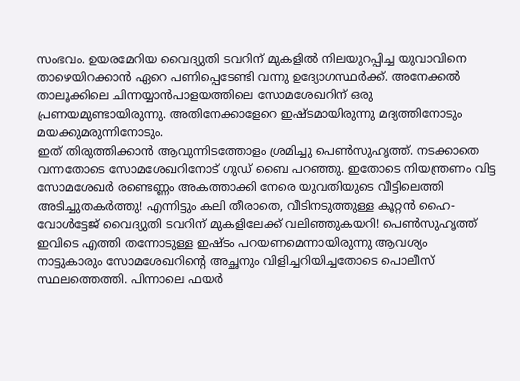സംഭവം. ഉയരമേറിയ വൈദ്യുതി ടവറിന് മുകളിൽ നിലയുറപ്പിച്ച യുവാവിനെ താഴെയിറക്കാൻ ഏറെ പണിപ്പെടേണ്ടി വന്നു ഉദ്യോഗസ്ഥർക്ക്. അനേക്കൽ താലൂക്കിലെ ചിന്നയ്യാൻപാളയത്തിലെ സോമശേഖറിന് ഒരു പ്രണയമുണ്ടായിരുന്നു. അതിനേക്കാളേറെ ഇഷ്ടമായിരുന്നു മദ്യത്തിനോടും മയക്കുമരുന്നിനോടും.
ഇത് തിരുത്തിക്കാൻ ആവുന്നിടത്തോളം ശ്രമിച്ചു പെൺസുഹൃത്ത്. നടക്കാതെ വന്നതോടെ സോമശേഖറിനോട് ഗുഡ് ബൈ പറഞ്ഞു. ഇതോടെ നിയന്ത്രണം വിട്ട സോമശേഖർ രണ്ടെണ്ണം അകത്താക്കി നേരെ യുവതിയുടെ വീട്ടിലെത്തി അടിച്ചുതകർത്തു! എന്നിട്ടും കലി തീരാതെ, വീടിനടുത്തുള്ള കൂറ്റൻ ഹൈ-വോൾട്ടേജ് വൈദ്യുതി ടവറിന് മുകളിലേക്ക് വലിഞ്ഞുകയറി! പെൺസുഹൃത്ത് ഇവിടെ എത്തി തന്നോടുള്ള ഇഷ്ടം പറയണമെന്നായിരുന്നു ആവശ്യം
നാട്ടുകാരും സോമശേഖറിന്റെ അച്ഛനും വിളിച്ചറിയിച്ചതോടെ പൊലീസ് സ്ഥലത്തെത്തി. പിന്നാലെ ഫയർ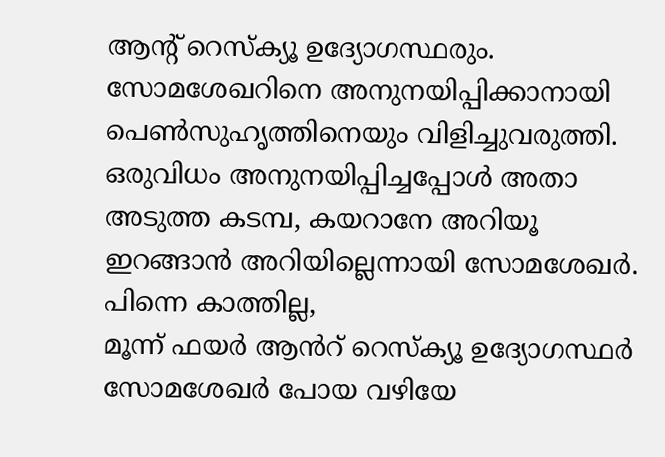ആന്റ് റെസ്ക്യൂ ഉദ്യോഗസ്ഥരും. സോമശേഖറിനെ അനുനയിപ്പിക്കാനായി പെൺസുഹൃത്തിനെയും വിളിച്ചുവരുത്തി. ഒരുവിധം അനുനയിപ്പിച്ചപ്പോൾ അതാ അടുത്ത കടമ്പ, കയറാനേ അറിയൂ ഇറങ്ങാൻ അറിയില്ലെന്നായി സോമശേഖർ. പിന്നെ കാത്തില്ല,
മൂന്ന് ഫയർ ആൻറ് റെസ്ക്യൂ ഉദ്യോഗസ്ഥർ സോമശേഖർ പോയ വഴിയേ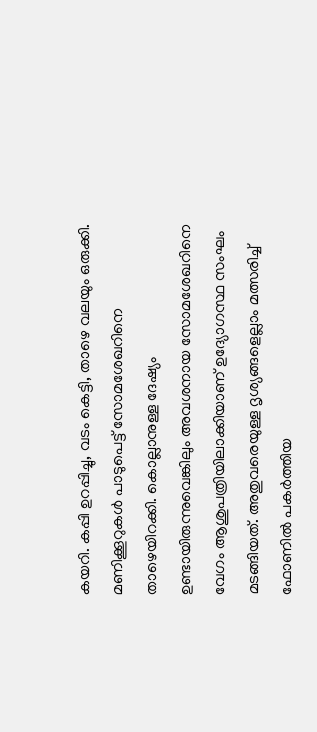കയറി. കപ്പി ഉറപ്പിച്ചു, വടം കെട്ടി, താഴെ വലയും ഒരുക്കി. മണിക്കൂറുകൾ പാടുപെട്ട് സോമശേഖറിനെ താഴെയിറക്കി. കൊല്ലാനുള്ള ദേഷ്യം ഉണ്ടായിരുന്നുവെങ്കിലും അവശനായ സോമശേഖറിനെ വേഗം ആശുപത്രിയിലാക്കിയാണ് ഉദ്യോഗസ്ഥ സംഘം മടങ്ങിയത്. അതുവരെയുള്ള ദൃശ്യങ്ങളെല്ലാം മത്സരിച്ച് ഫോണിൽ പകർത്തിയ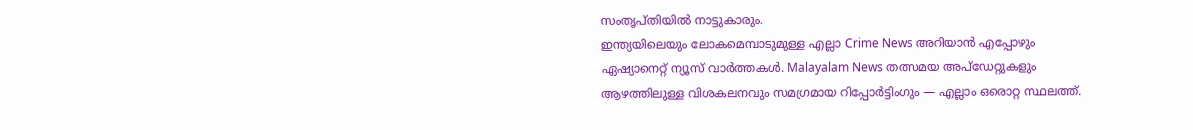സംതൃപ്തിയിൽ നാട്ടുകാരും.
ഇന്ത്യയിലെയും ലോകമെമ്പാടുമുള്ള എല്ലാ Crime News അറിയാൻ എപ്പോഴും ഏഷ്യാനെറ്റ് ന്യൂസ് വാർത്തകൾ. Malayalam News തത്സമയ അപ്ഡേറ്റുകളും ആഴത്തിലുള്ള വിശകലനവും സമഗ്രമായ റിപ്പോർട്ടിംഗും — എല്ലാം ഒരൊറ്റ സ്ഥലത്ത്.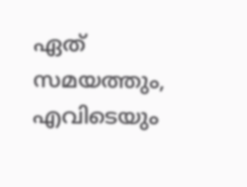ഏത് സമയത്തും, എവിടെയും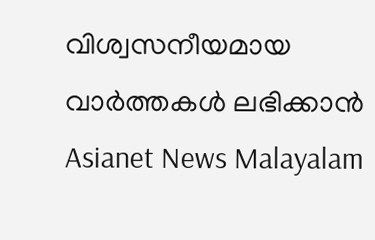വിശ്വസനീയമായ വാർത്തകൾ ലഭിക്കാൻ Asianet News Malayalam